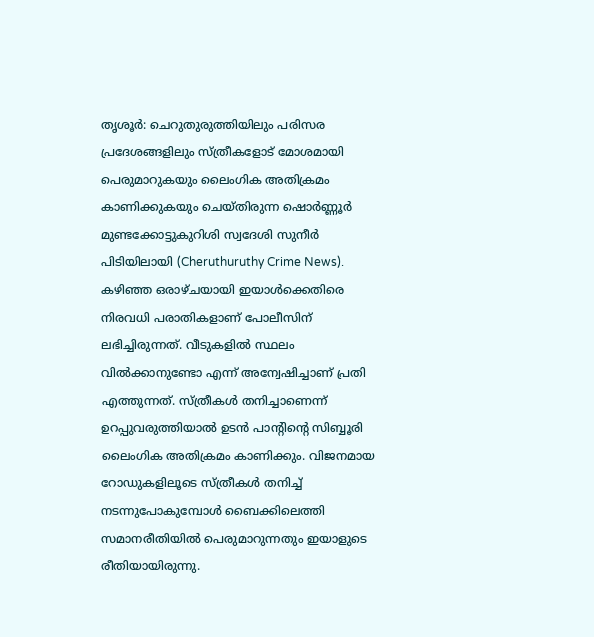തൃശൂർ: ചെറുതുരുത്തിയിലും പരിസര പ്രദേശങ്ങളിലും സ്ത്രീകളോട് മോശമായി പെരുമാറുകയും ലൈംഗിക അതിക്രമം കാണിക്കുകയും ചെയ്തിരുന്ന ഷൊർണ്ണൂർ മുണ്ടക്കോട്ടുകുറിശി സ്വദേശി സുനീർ പിടിയിലായി (Cheruthuruthy Crime News). കഴിഞ്ഞ ഒരാഴ്ചയായി ഇയാൾക്കെതിരെ നിരവധി പരാതികളാണ് പോലീസിന് ലഭിച്ചിരുന്നത്. വീടുകളിൽ സ്ഥലം വിൽക്കാനുണ്ടോ എന്ന് അന്വേഷിച്ചാണ് പ്രതി എത്തുന്നത്. സ്ത്രീകൾ തനിച്ചാണെന്ന് ഉറപ്പുവരുത്തിയാൽ ഉടൻ പാന്റിന്റെ സിബ്ബൂരി ലൈംഗിക അതിക്രമം കാണിക്കും. വിജനമായ റോഡുകളിലൂടെ സ്ത്രീകൾ തനിച്ച് നടന്നുപോകുമ്പോൾ ബൈക്കിലെത്തി സമാനരീതിയിൽ പെരുമാറുന്നതും ഇയാളുടെ രീതിയായിരുന്നു.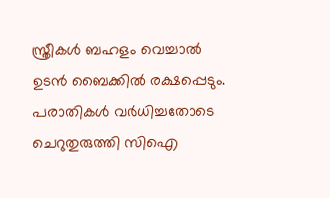സ്ത്രീകൾ ബഹളം വെച്ചാൽ ഉടൻ ബൈക്കിൽ രക്ഷപ്പെടും.
പരാതികൾ വർധിച്ചതോടെ ചെറുതുരുത്തി സിഐ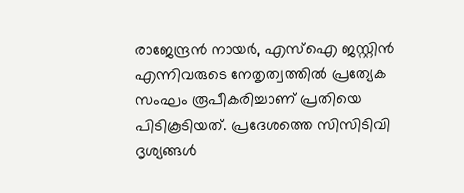രാജേന്ദ്രൻ നായർ, എസ്ഐ ജസ്റ്റിൻ എന്നിവരുടെ നേതൃത്വത്തിൽ പ്രത്യേക സംഘം രൂപീകരിച്ചാണ് പ്രതിയെ പിടികൂടിയത്. പ്രദേശത്തെ സിസിടിവി ദൃശ്യങ്ങൾ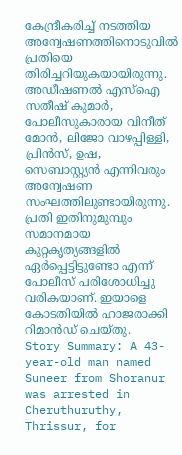കേന്ദ്രീകരിച്ച് നടത്തിയ അന്വേഷണത്തിനൊടുവിൽ പ്രതിയെ തിരിച്ചറിയുകയായിരുന്നു. അഡീഷണൽ എസ്ഐ സതീഷ് കുമാർ, പോലീസുകാരായ വിനീത് മോൻ, ലിജോ വാഴപ്പിള്ളി, പ്രിൻസ്, ഉഷ, സെബാസ്റ്റ്യൻ എന്നിവരും അന്വേഷണ സംഘത്തിലുണ്ടായിരുന്നു.
പ്രതി ഇതിനുമുമ്പും സമാനമായ കുറ്റകൃത്യങ്ങളിൽ ഏർപ്പെട്ടിട്ടുണ്ടോ എന്ന് പോലീസ് പരിശോധിച്ചു വരികയാണ്. ഇയാളെ കോടതിയിൽ ഹാജരാക്കി റിമാൻഡ് ചെയ്തു.
Story Summary: A 43-year-old man named Suneer from Shoranur was arrested in Cheruthuruthy, Thrissur, for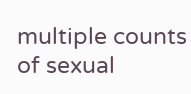multiple counts of sexual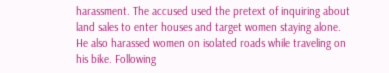harassment. The accused used the pretext of inquiring about land sales to enter houses and target women staying alone. He also harassed women on isolated roads while traveling on his bike. Following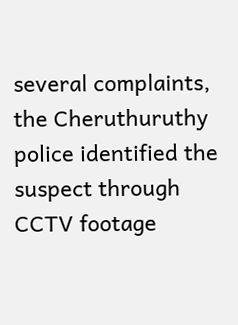several complaints, the Cheruthuruthy police identified the suspect through CCTV footage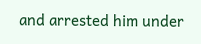and arrested him under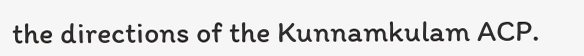the directions of the Kunnamkulam ACP.